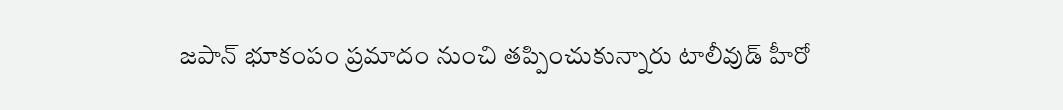జపాన్ భూకంపం ప్రమాదం నుంచి తప్పించుకున్నారు టాలీవుడ్ హీరో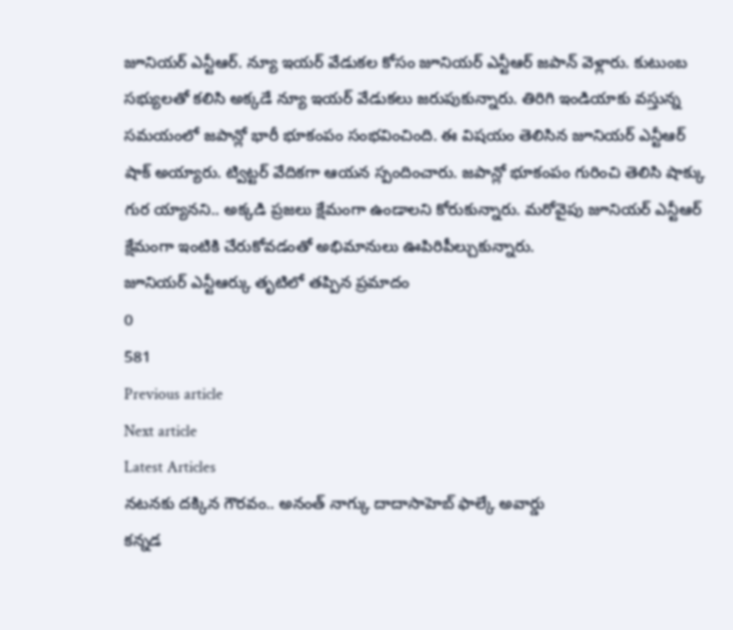జూనియర్ ఎన్టీఆర్. న్యూ ఇయర్ వేడుకల కోసం జూనియర్ ఎన్టీఆర్ జపాన్ వెళ్లారు. కుటుంబ సభ్యులతో కలిసి అక్కడే న్యూ ఇయర్ వేడుకలు జరుపుకున్నారు. తిరిగి ఇండియాకు వస్తున్న సమయంలో జపాన్లో భారీ భూకంపం సంభవించింది. ఈ విషయం తెలిసిన జూనియర్ ఎన్టీఆర్ షాక్ అయ్యారు. ట్విట్టర్ వేదికగా ఆయన స్పందించారు. జపాన్లో భూకంపం గురించి తెలిసి షాక్కు గుర య్యానని.. అక్కడి ప్రజలు క్షేమంగా ఉండాలని కోరుకున్నారు. మరోవైపు జూనియర్ ఎన్టీఆర్ క్షేమంగా ఇంటికి చేరుకోవడంతో అభిమానులు ఊపిరిపీల్చుకున్నారు.
జూనియర్ ఎన్టీఆర్కు తృటిలో తప్పిన ప్రమాదం
0
581
Previous article
Next article
Latest Articles
నటనకు దక్కిన గౌరవం.. అనంత్ నాగ్కు దాదాసాహెబ్ ఫాల్కే అవార్డు
కన్నడ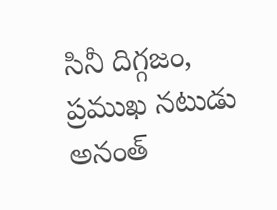సినీ దిగ్గజం, ప్రముఖ నటుడు అనంత్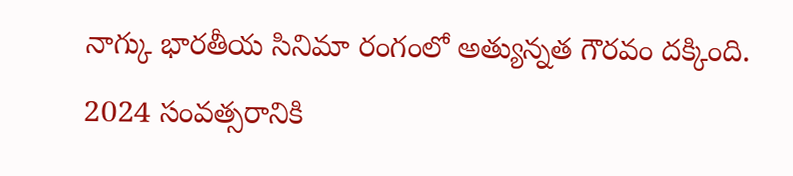నాగ్కు భారతీయ సినిమా రంగంలో అత్యున్నత గౌరవం దక్కింది. 2024 సంవత్సరానికి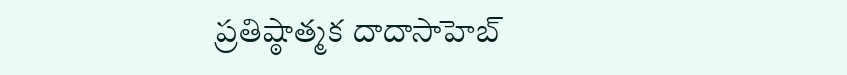ప్రతిష్ఠాత్మక దాదాసాహెబ్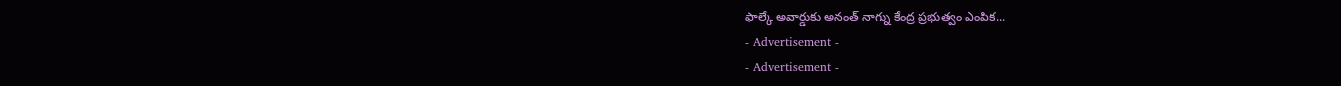ఫాల్కే అవార్డుకు అనంత్ నాగ్ను కేంద్ర ప్రభుత్వం ఎంపిక...
- Advertisement -
- Advertisement -